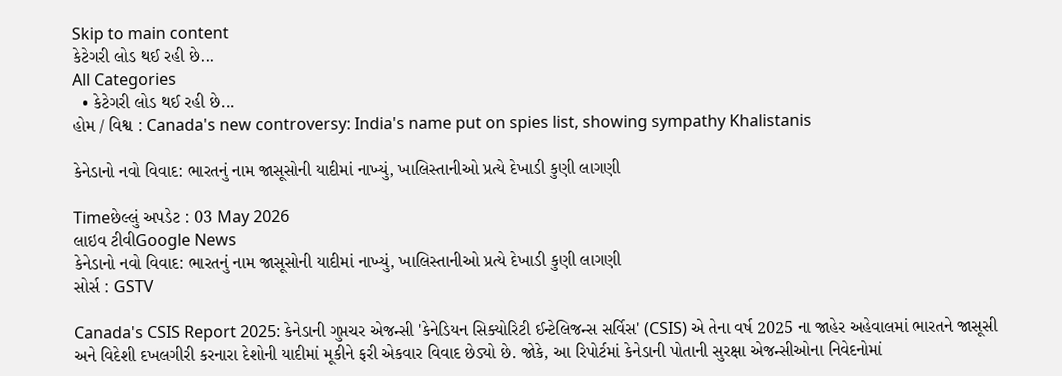Skip to main content
કેટેગરી લોડ થઈ રહી છે...
All Categories
  • કેટેગરી લોડ થઈ રહી છે...
હોમ / વિશ્વ : Canada's new controversy: India's name put on spies list, showing sympathy Khalistanis

કેનેડાનો નવો વિવાદ: ભારતનું નામ જાસૂસોની યાદીમાં નાખ્યું, ખાલિસ્તાનીઓ પ્રત્યે દેખાડી કુણી લાગણી

Timeછેલ્લું અપડેટ : 03 May 2026
લાઇવ ટીવીGoogle News
કેનેડાનો નવો વિવાદ: ભારતનું નામ જાસૂસોની યાદીમાં નાખ્યું, ખાલિસ્તાનીઓ પ્રત્યે દેખાડી કુણી લાગણી
સોર્સ : GSTV

Canada's CSIS Report 2025: કેનેડાની ગુપ્તચર એજન્સી 'કેનેડિયન સિક્યોરિટી ઈન્ટેલિજન્સ સર્વિસ' (CSIS) એ તેના વર્ષ 2025 ના જાહેર અહેવાલમાં ભારતને જાસૂસી અને વિદેશી દખલગીરી કરનારા દેશોની યાદીમાં મૂકીને ફરી એકવાર વિવાદ છેડ્યો છે. જોકે, આ રિપોર્ટમાં કેનેડાની પોતાની સુરક્ષા એજન્સીઓના નિવેદનોમાં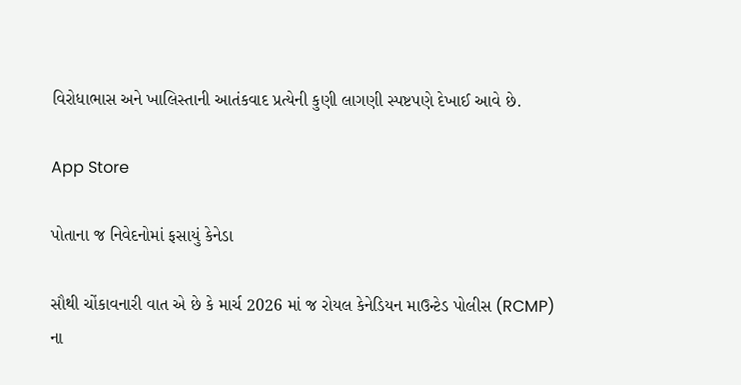વિરોધાભાસ અને ખાલિસ્તાની આતંકવાદ પ્રત્યેની કુણી લાગણી સ્પષ્ટપણે દેખાઈ આવે છે.

App Store

પોતાના જ નિવેદનોમાં ફસાયું કેનેડા

સૌથી ચોંકાવનારી વાત એ છે કે માર્ચ 2026 માં જ રોયલ કેનેડિયન માઉન્ટેડ પોલીસ (RCMP) ના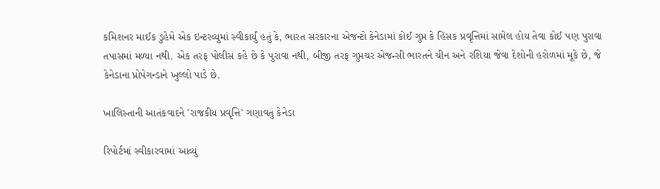કમિશનર માઈક ડુહેમે એક ઇન્ટરવ્યુમાં સ્વીકાર્યું હતું કે, ભારત સરકારના એજન્ટો કેનેડામાં કોઈ ગુપ્ત કે હિંસક પ્રવૃત્તિમાં સામેલ હોય તેવા કોઈ પણ પુરાવા તપાસમાં મળ્યા નથી. એક તરફ પોલીસ કહે છે કે પુરાવા નથી, બીજી તરફ ગુપ્તચર એજન્સી ભારતને ચીન અને રશિયા જેવા દેશોની હરોળમાં મૂકે છે, જે કેનેડાના પ્રોપેગન્ડાને ખુલ્લો પાડે છે.

ખાલિસ્તાની આતંકવાદને 'રાજકીય પ્રવૃત્તિ' ગણાવતું કેનેડા

રિપોર્ટમાં સ્વીકારવામાં આવ્યું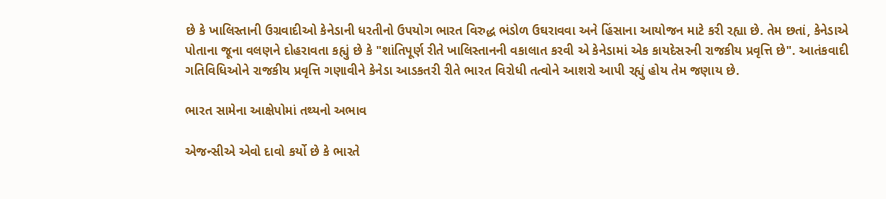છે કે ખાલિસ્તાની ઉગ્રવાદીઓ કેનેડાની ધરતીનો ઉપયોગ ભારત વિરુદ્ધ ભંડોળ ઉઘરાવવા અને હિંસાના આયોજન માટે કરી રહ્યા છે. તેમ છતાં, કેનેડાએ પોતાના જૂના વલણને દોહરાવતા કહ્યું છે કે "શાંતિપૂર્ણ રીતે ખાલિસ્તાનની વકાલાત કરવી એ કેનેડામાં એક કાયદેસરની રાજકીય પ્રવૃત્તિ છે". આતંકવાદી ગતિવિધિઓને રાજકીય પ્રવૃત્તિ ગણાવીને કેનેડા આડકતરી રીતે ભારત વિરોધી તત્વોને આશરો આપી રહ્યું હોય તેમ જણાય છે.

ભારત સામેના આક્ષેપોમાં તથ્યનો અભાવ

એજન્સીએ એવો દાવો કર્યો છે કે ભારતે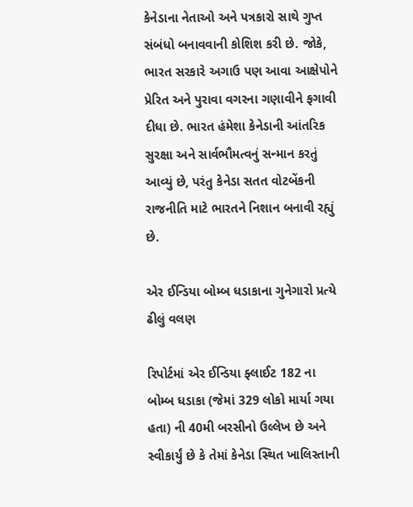કેનેડાના નેતાઓ અને પત્રકારો સાથે ગુપ્ત સંબંધો બનાવવાની કોશિશ કરી છે. જોકે, ભારત સરકારે અગાઉ પણ આવા આક્ષેપોને પ્રેરિત અને પુરાવા વગરના ગણાવીને ફગાવી દીધા છે. ભારત હંમેશા કેનેડાની આંતરિક સુરક્ષા અને સાર્વભૌમત્વનું સન્માન કરતું આવ્યું છે, પરંતુ કેનેડા સતત વોટબેંકની રાજનીતિ માટે ભારતને નિશાન બનાવી રહ્યું છે.

એર ઈન્ડિયા બોમ્બ ધડાકાના ગુનેગારો પ્રત્યે ઢીલું વલણ

રિપોર્ટમાં એર ઈન્ડિયા ફ્લાઈટ 182 ના બોમ્બ ધડાકા (જેમાં 329 લોકો માર્યા ગયા હતા) ની 40મી બરસીનો ઉલ્લેખ છે અને સ્વીકાર્યું છે કે તેમાં કેનેડા સ્થિત ખાલિસ્તાની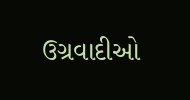ઉગ્રવાદીઓ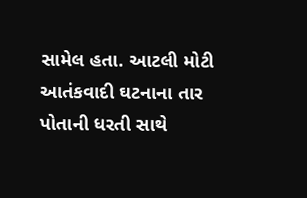સામેલ હતા. આટલી મોટી આતંકવાદી ઘટનાના તાર પોતાની ધરતી સાથે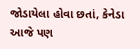જોડાયેલા હોવા છતાં, કેનેડા આજે પણ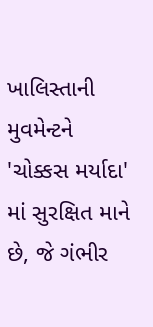ખાલિસ્તાની મુવમેન્ટને 'ચોક્કસ મર્યાદા' માં સુરક્ષિત માને છે, જે ગંભીર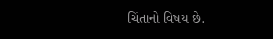ચિંતાનો વિષય છે.